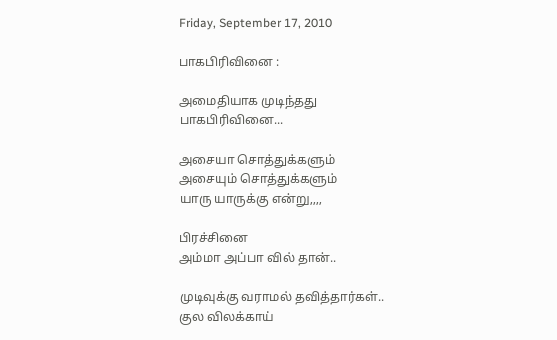Friday, September 17, 2010

பாகபிரிவினை :

அமைதியாக முடிந்தது
பாகபிரிவினை...

அசையா சொத்துக்களும்
அசையும் சொத்துக்களும்
யாரு யாருக்கு என்று,,,,

பிரச்சினை
அம்மா அப்பா வில் தான்..

முடிவுக்கு வராமல் தவித்தார்கள்..
குல விலக்காய்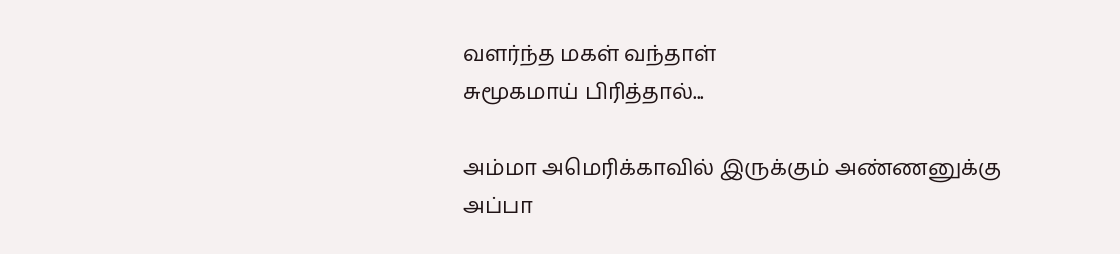வளர்ந்த மகள் வந்தாள்
சுமூகமாய் பிரித்தால்...

அம்மா அமெரிக்காவில் இருக்கும் அண்ணனுக்கு
அப்பா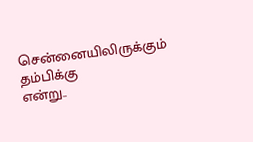சென்னையிலிருக்கும் தம்பிக்கு
என்று..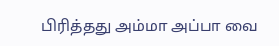பிரித்தது அம்மா அப்பா வை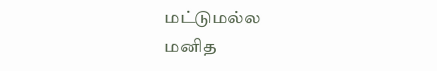மட்டுமல்ல
மனித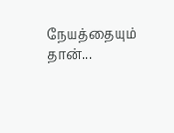நேயத்தையும் தான்...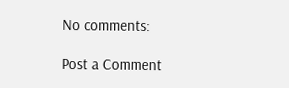No comments:

Post a Comment